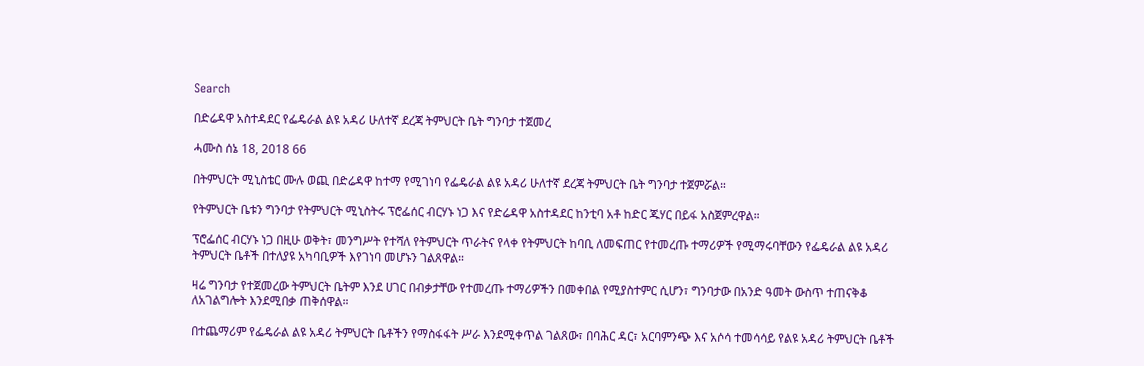Search

በድሬዳዋ አስተዳደር የፌዴራል ልዩ አዳሪ ሁለተኛ ደረጃ ትምህርት ቤት ግንባታ ተጀመረ

ሓሙስ ሰኔ 18, 2018 66

በትምህርት ሚኒስቴር ሙሉ ወጪ በድሬዳዋ ከተማ የሚገነባ የፌዴራል ልዩ አዳሪ ሁለተኛ ደረጃ ትምህርት ቤት ግንባታ ተጀምሯል።

የትምህርት ቤቱን ግንባታ የትምህርት ሚኒስትሩ ፕሮፌሰር ብርሃኑ ነጋ እና የድሬዳዋ አስተዳደር ከንቲባ አቶ ከድር ጁሃር በይፋ አስጀምረዋል።

ፕሮፌሰር ብርሃኑ ነጋ በዚሁ ወቅት፣ መንግሥት የተሻለ የትምህርት ጥራትና የላቀ የትምህርት ከባቢ ለመፍጠር የተመረጡ ተማሪዎች የሚማሩባቸውን የፌዴራል ልዩ አዳሪ ትምህርት ቤቶች በተለያዩ አካባቢዎች እየገነባ መሆኑን ገልጸዋል።

ዛሬ ግንባታ የተጀመረው ትምህርት ቤትም እንደ ሀገር በብቃታቸው የተመረጡ ተማሪዎችን በመቀበል የሚያስተምር ሲሆን፣ ግንባታው በአንድ ዓመት ውስጥ ተጠናቅቆ ለአገልግሎት እንደሚበቃ ጠቅሰዋል።

በተጨማሪም የፌዴራል ልዩ አዳሪ ትምህርት ቤቶችን የማስፋፋት ሥራ እንደሚቀጥል ገልጸው፣ በባሕር ዳር፣ አርባምንጭ እና አሶሳ ተመሳሳይ የልዩ አዳሪ ትምህርት ቤቶች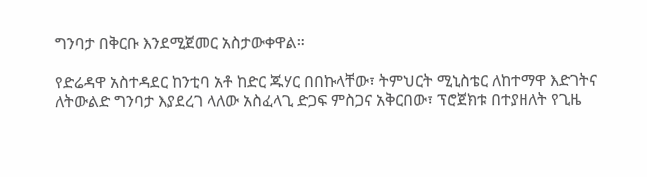ግንባታ በቅርቡ እንደሚጀመር አስታውቀዋል።

የድሬዳዋ አስተዳደር ከንቲባ አቶ ከድር ጁሃር በበኩላቸው፣ ትምህርት ሚኒስቴር ለከተማዋ እድገትና ለትውልድ ግንባታ እያደረገ ላለው አስፈላጊ ድጋፍ ምስጋና አቅርበው፣ ፕሮጀክቱ በተያዘለት የጊዜ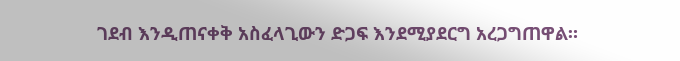ገደብ እንዲጠናቀቅ አስፈላጊውን ድጋፍ እንደሚያደርግ አረጋግጠዋል።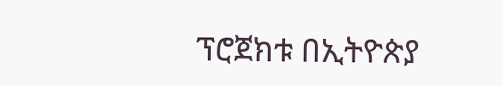ፕሮጀክቱ በኢትዮጵያ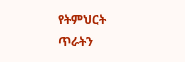የትምህርት ጥራትን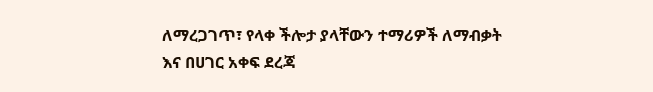ለማረጋገጥ፣ የላቀ ችሎታ ያላቸውን ተማሪዎች ለማብቃት እና በሀገር አቀፍ ደረጃ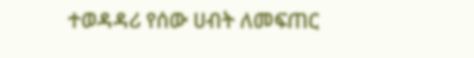ተወዳዳሪ የሰው ሀብት ለመፍጠር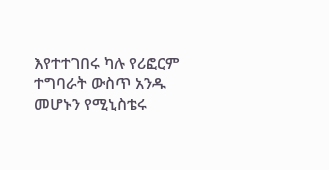እየተተገበሩ ካሉ የሪፎርም ተግባራት ውስጥ አንዱ መሆኑን የሚኒስቴሩ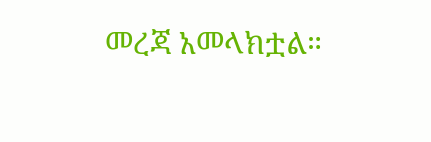መረጃ አመላክቷል።